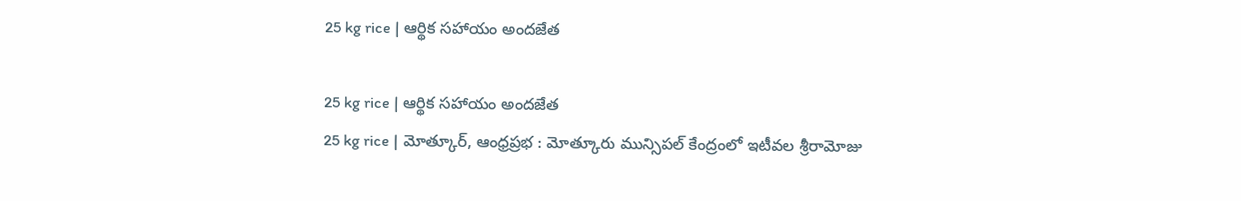25 kg rice | ఆర్థిక సహాయం అందజేత

25 kg rice | ఆర్థిక సహాయం అందజేత
25 kg rice | మోత్కూర్, ఆంధ్రప్రభ : మోత్కూరు మున్సిపల్ కేంద్రంలో ఇటీవల శ్రీరామోజు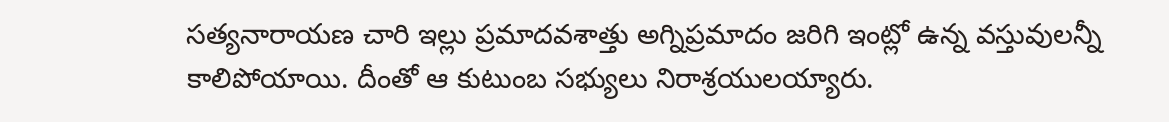సత్యనారాయణ చారి ఇల్లు ప్రమాదవశాత్తు అగ్నిప్రమాదం జరిగి ఇంట్లో ఉన్న వస్తువులన్నీ కాలిపోయాయి. దీంతో ఆ కుటుంబ సభ్యులు నిరాశ్రయులయ్యారు.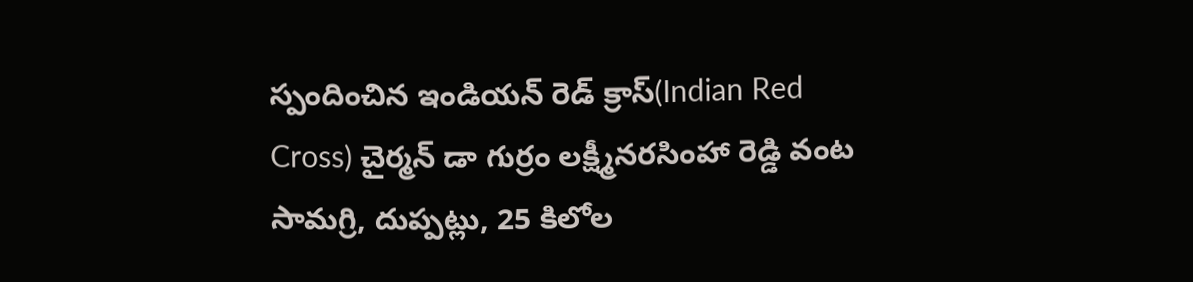స్పందించిన ఇండియన్ రెడ్ క్రాస్(Indian Red Cross) చైర్మన్ డా గుర్రం లక్ష్మీనరసింహా రెడ్డి వంట సామగ్రి, దుప్పట్లు, 25 కిలోల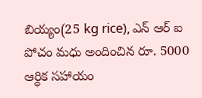బియ్యం(25 kg rice), ఎన్ ఆర్ ఐ పోచం మధు అందించిన రూ. 5000 ఆర్ధిక సహాయం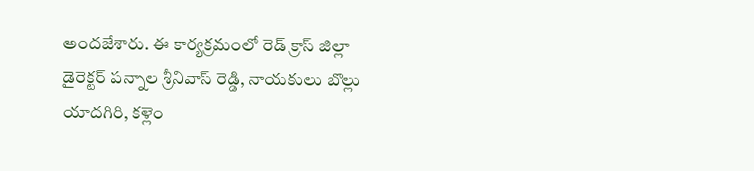అందజేశారు. ఈ కార్యక్రమంలో రెడ్ క్రాస్ జిల్లా డైరెక్టర్ పన్నాల శ్రీనివాస్ రెడ్డి, నాయకులు బొల్లు యాదగిరి, కళ్లెం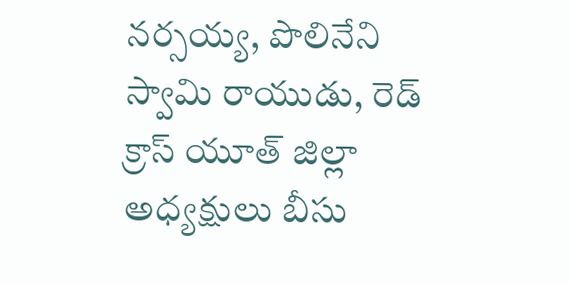నర్సయ్య, పొలినేని స్వామి రాయుడు, రెడ్ క్రాస్ యూత్ జిల్లా అధ్యక్షులు బీసు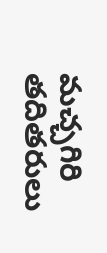మచ్చగిరి తదితరులు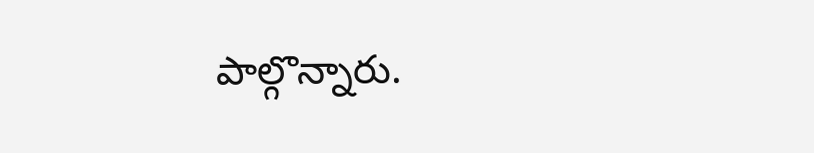పాల్గొన్నారు.